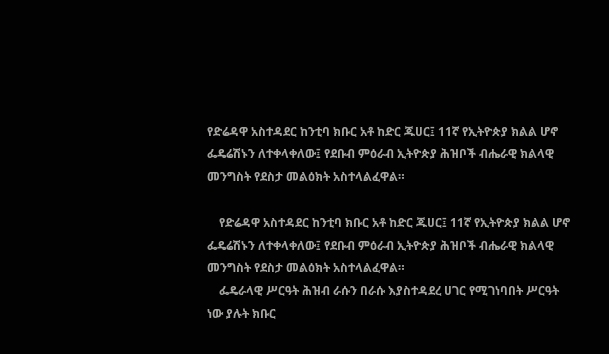የድሬዳዋ አስተዳደር ከንቲባ ክቡር አቶ ከድር ጁሀር፤ 11ኛ የኢትዮጵያ ክልል ሆኖ ፌዴሬሽኑን ለተቀላቀለው፤ የደቡብ ምዕራብ ኢትዮጵያ ሕዝቦች ብሔራዊ ክልላዊ መንግስት የደስታ መልዕክት አስተላልፈዋል።

    የድሬዳዋ አስተዳደር ከንቲባ ክቡር አቶ ከድር ጁሀር፤ 11ኛ የኢትዮጵያ ክልል ሆኖ ፌዴሬሽኑን ለተቀላቀለው፤ የደቡብ ምዕራብ ኢትዮጵያ ሕዝቦች ብሔራዊ ክልላዊ መንግስት የደስታ መልዕክት አስተላልፈዋል።
    ፌዴራላዊ ሥርዓት ሕዝብ ራሱን በራሱ እያስተዳደረ ሀገር የሚገነባበት ሥርዓት ነው ያሉት ክቡር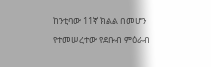ከንቲባው 11ኛ ክልል በመሆን የተመሠረተው የደቡብ ምዕራብ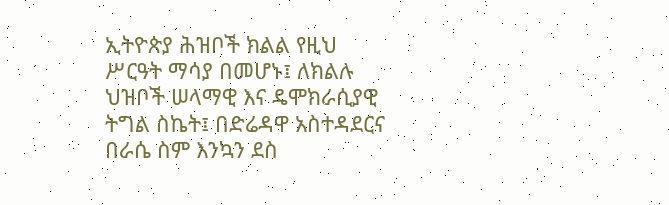ኢትዮጵያ ሕዝቦች ክልል የዚህ ሥርዓት ማሳያ በመሆኑ፤ ለክልሉ ህዝቦች ሠላማዊ እና ዴሞክራሲያዊ ትግል ስኬት፤ በድሬዳዋ አስተዳደርና በራሴ ስም እንኳን ደስ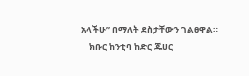አላችሁ” በማለት ደስታቸውን ገልፀዋል።
    ክቡር ከንቲባ ከድር ጁሀር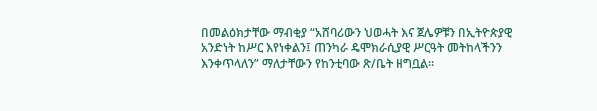በመልዕክታቸው ማብቂያ “አሸባሪውን ህወሓት እና ጀሌዎቹን በኢትዮጵያዊ አንድነት ከሥር እየነቀልን፤ ጠንካራ ዴሞክራሲያዊ ሥርዓት መትከላችንን እንቀጥላለን” ማለታቸውን የከንቲባው ጽ/ቤት ዘግቧል።